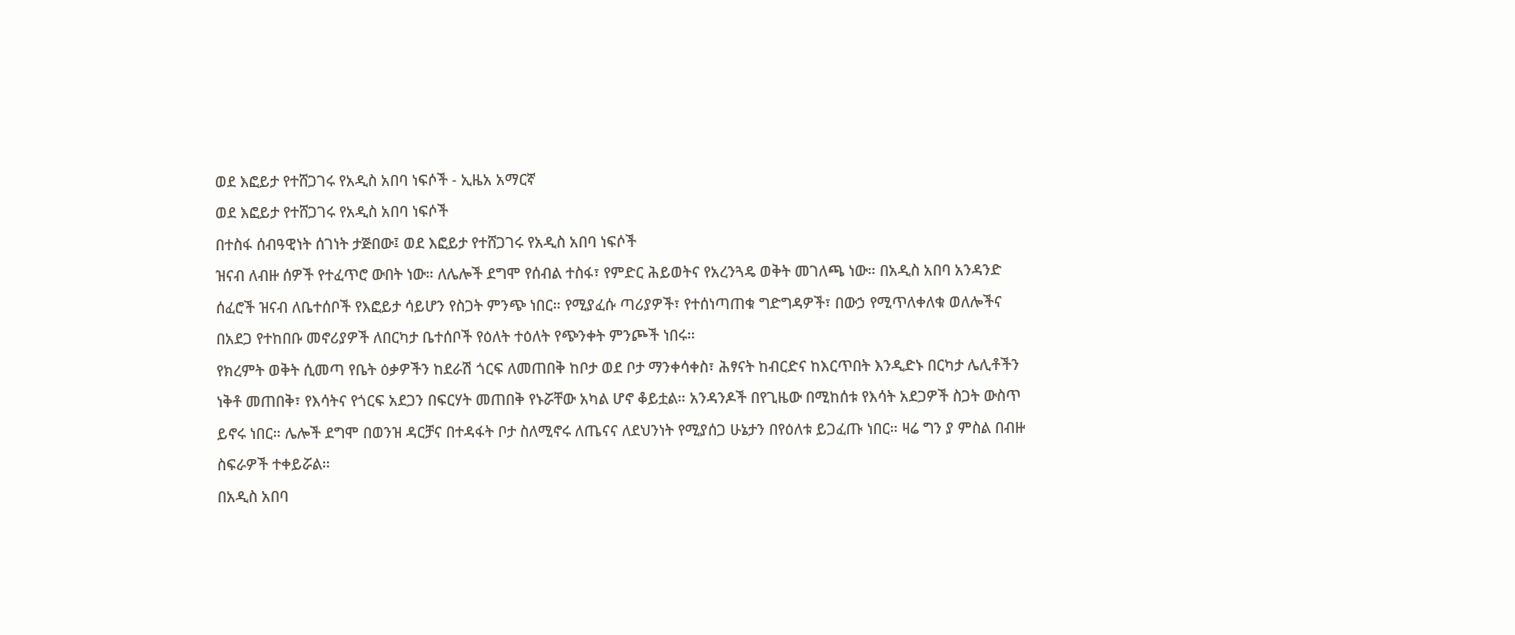ወደ እፎይታ የተሸጋገሩ የአዲስ አበባ ነፍሶች - ኢዜአ አማርኛ
ወደ እፎይታ የተሸጋገሩ የአዲስ አበባ ነፍሶች
በተስፋ ሰብዓዊነት ሰገነት ታጅበው፤ ወደ እፎይታ የተሸጋገሩ የአዲስ አበባ ነፍሶች
ዝናብ ለብዙ ሰዎች የተፈጥሮ ውበት ነው። ለሌሎች ደግሞ የሰብል ተስፋ፣ የምድር ሕይወትና የአረንጓዴ ወቅት መገለጫ ነው። በአዲስ አበባ አንዳንድ ሰፈሮች ዝናብ ለቤተሰቦች የእፎይታ ሳይሆን የስጋት ምንጭ ነበር። የሚያፈሱ ጣሪያዎች፣ የተሰነጣጠቁ ግድግዳዎች፣ በውኃ የሚጥለቀለቁ ወለሎችና በአደጋ የተከበቡ መኖሪያዎች ለበርካታ ቤተሰቦች የዕለት ተዕለት የጭንቀት ምንጮች ነበሩ።
የክረምት ወቅት ሲመጣ የቤት ዕቃዎችን ከደራሽ ጎርፍ ለመጠበቅ ከቦታ ወደ ቦታ ማንቀሳቀስ፣ ሕፃናት ከብርድና ከእርጥበት እንዲድኑ በርካታ ሌሊቶችን ነቅቶ መጠበቅ፣ የእሳትና የጎርፍ አደጋን በፍርሃት መጠበቅ የኑሯቸው አካል ሆኖ ቆይቷል። አንዳንዶች በየጊዜው በሚከሰቱ የእሳት አደጋዎች ስጋት ውስጥ ይኖሩ ነበር። ሌሎች ደግሞ በወንዝ ዳርቻና በተዳፋት ቦታ ስለሚኖሩ ለጤናና ለደህንነት የሚያሰጋ ሁኔታን በየዕለቱ ይጋፈጡ ነበር። ዛሬ ግን ያ ምስል በብዙ ስፍራዎች ተቀይሯል።
በአዲስ አበባ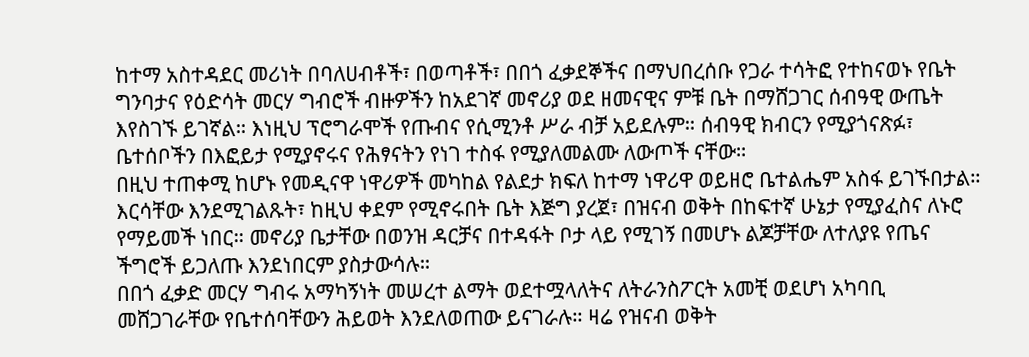ከተማ አስተዳደር መሪነት በባለሀብቶች፣ በወጣቶች፣ በበጎ ፈቃደኞችና በማህበረሰቡ የጋራ ተሳትፎ የተከናወኑ የቤት ግንባታና የዕድሳት መርሃ ግብሮች ብዙዎችን ከአደገኛ መኖሪያ ወደ ዘመናዊና ምቹ ቤት በማሸጋገር ሰብዓዊ ውጤት እየስገኙ ይገኛል። እነዚህ ፕሮግራሞች የጡብና የሲሚንቶ ሥራ ብቻ አይደሉም። ሰብዓዊ ክብርን የሚያጎናጽፉ፣ ቤተሰቦችን በእፎይታ የሚያኖሩና የሕፃናትን የነገ ተስፋ የሚያለመልሙ ለውጦች ናቸው።
በዚህ ተጠቀሚ ከሆኑ የመዲናዋ ነዋሪዎች መካከል የልደታ ክፍለ ከተማ ነዋሪዋ ወይዘሮ ቤተልሔም አስፋ ይገኙበታል። እርሳቸው እንደሚገልጹት፣ ከዚህ ቀደም የሚኖሩበት ቤት እጅግ ያረጀ፣ በዝናብ ወቅት በከፍተኛ ሁኔታ የሚያፈስና ለኑሮ የማይመች ነበር። መኖሪያ ቤታቸው በወንዝ ዳርቻና በተዳፋት ቦታ ላይ የሚገኝ በመሆኑ ልጆቻቸው ለተለያዩ የጤና ችግሮች ይጋለጡ እንደነበርም ያስታውሳሉ።
በበጎ ፈቃድ መርሃ ግብሩ አማካኝነት መሠረተ ልማት ወደተሟላለትና ለትራንስፖርት አመቺ ወደሆነ አካባቢ መሸጋገራቸው የቤተሰባቸውን ሕይወት እንደለወጠው ይናገራሉ። ዛሬ የዝናብ ወቅት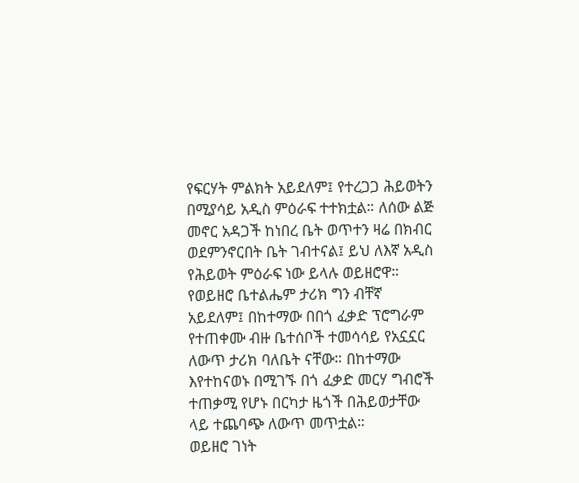የፍርሃት ምልክት አይደለም፤ የተረጋጋ ሕይወትን በሚያሳይ አዲስ ምዕራፍ ተተክቷል። ለሰው ልጅ መኖር አዳጋች ከነበረ ቤት ወጥተን ዛሬ በክብር ወደምንኖርበት ቤት ገብተናል፤ ይህ ለእኛ አዲስ የሕይወት ምዕራፍ ነው ይላሉ ወይዘሮዋ።
የወይዘሮ ቤተልሔም ታሪክ ግን ብቸኛ አይደለም፤ በከተማው በበጎ ፈቃድ ፕሮግራም የተጠቀሙ ብዙ ቤተሰቦች ተመሳሳይ የአኗኗር ለውጥ ታሪክ ባለቤት ናቸው። በከተማው እየተከናወኑ በሚገኙ በጎ ፈቃድ መርሃ ግብሮች ተጠቃሚ የሆኑ በርካታ ዜጎች በሕይወታቸው ላይ ተጨባጭ ለውጥ መጥቷል።
ወይዘሮ ገነት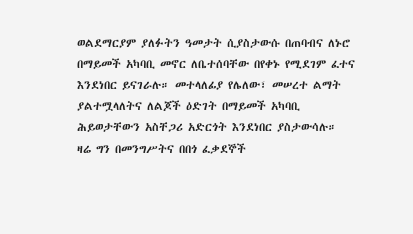ወልደማርያም ያለፉትን ዓመታት ሲያስታውሱ በጠባብና ለኑሮ በማይመች አካባቢ መኖር ለቤተሰባቸው በየቀኑ የሚደገም ፈተና እንደነበር ይናገራሉ። መተላለፊያ የሌለው፣ መሠረተ ልማት ያልተሟላለትና ለልጆች ዕድገት በማይመች አካባቢ ሕይወታቸውን አስቸጋሪ አድርጎት እንደነበር ያስታውሳሉ።
ዛሬ ግን በመንግሥትና በበጎ ፈቃደኞች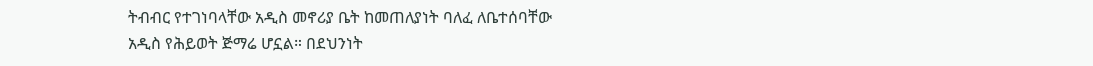ትብብር የተገነባላቸው አዲስ መኖሪያ ቤት ከመጠለያነት ባለፈ ለቤተሰባቸው አዲስ የሕይወት ጅማሬ ሆኗል። በደህንነት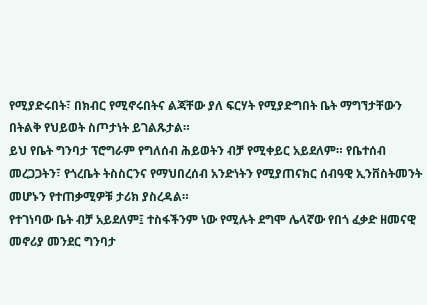የሚያድሩበት፣ በክብር የሚኖሩበትና ልጃቸው ያለ ፍርሃት የሚያድግበት ቤት ማግኘታቸውን በትልቅ የህይወት ስጦታነት ይገልጹታል።
ይህ የቤት ግንባታ ፕሮግራም የግለሰብ ሕይወትን ብቻ የሚቀይር አይደለም። የቤተሰብ መረጋጋትን፣ የጎረቤት ትስስርንና የማህበረሰብ አንድነትን የሚያጠናክር ሰብዓዊ ኢንቨስትመንት መሆኑን የተጠቃሚዎቹ ታሪክ ያስረዳል።
የተገነባው ቤት ብቻ አይደለም፤ ተስፋችንም ነው የሚሉት ደግሞ ሌላኛው የበጎ ፈቃድ ዘመናዊ መኖሪያ መንደር ግንባታ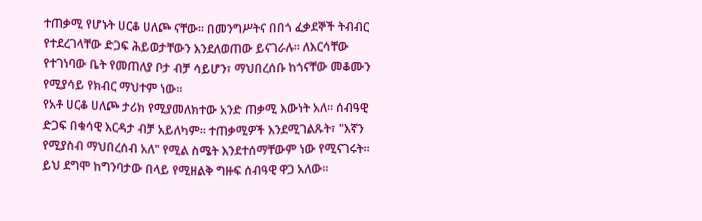ተጠቃሚ የሆኑት ሀርቆ ሀለጮ ናቸው። በመንግሥትና በበጎ ፈቃደኞች ትብብር የተደረገላቸው ድጋፍ ሕይወታቸውን እንደለወጠው ይናገራሉ። ለእርሳቸው የተገነባው ቤት የመጠለያ ቦታ ብቻ ሳይሆን፣ ማህበረሰቡ ከጎናቸው መቆሙን የሚያሳይ የክብር ማህተም ነው።
የአቶ ሀርቆ ሀለጮ ታሪክ የሚያመለክተው አንድ ጠቃሚ እውነት አለ። ሰብዓዊ ድጋፍ በቁሳዊ እርዳታ ብቻ አይለካም። ተጠቃሚዎች እንደሚገልጹት፣ "እኛን የሚያስብ ማህበረሰብ አለ" የሚል ስሜት እንደተሰማቸውም ነው የሚናገሩት። ይህ ደግሞ ከግንባታው በላይ የሚዘልቅ ግዙፍ ሰብዓዊ ዋጋ አለው።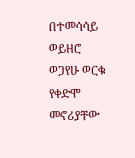በተመሳሳይ ወይዘሮ ወጋየሁ ወርቁ የቀድሞ መኖሪያቸው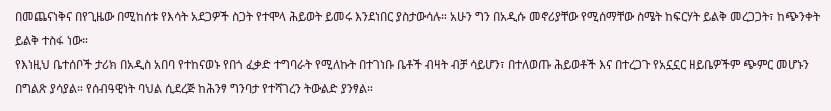በመጨናነቅና በየጊዜው በሚከሰቱ የእሳት አደጋዎች ስጋት የተሞላ ሕይወት ይመሩ እንደነበር ያስታውሳሉ። አሁን ግን በአዲሱ መኖሪያቸው የሚሰማቸው ስሜት ከፍርሃት ይልቅ መረጋጋት፣ ከጭንቀት ይልቅ ተስፋ ነው።
የእነዚህ ቤተሰቦች ታሪክ በአዲስ አበባ የተከናወኑ የበጎ ፈቃድ ተግባራት የሚለኩት በተገነቡ ቤቶች ብዛት ብቻ ሳይሆን፣ በተለወጡ ሕይወቶች እና በተረጋጉ የአኗኗር ዘይቤዎችም ጭምር መሆኑን በግልጽ ያሳያል። የሰብዓዊነት ባህል ሲደረጅ ከሕንፃ ግንባታ የተሻገረን ትውልድ ያንፃል።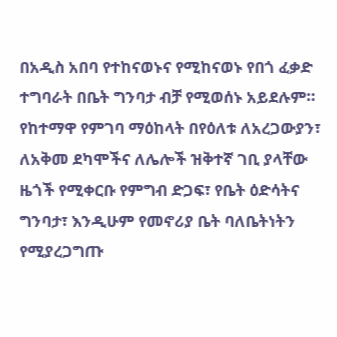በአዲስ አበባ የተከናወኑና የሚከናወኑ የበጎ ፈቃድ ተግባራት በቤት ግንባታ ብቻ የሚወሰኑ አይደሉም። የከተማዋ የምገባ ማዕከላት በየዕለቱ ለአረጋውያን፣ ለአቅመ ደካሞችና ለሌሎች ዝቅተኛ ገቢ ያላቸው ዜጎች የሚቀርቡ የምግብ ድጋፍ፣ የቤት ዕድሳትና ግንባታ፣ እንዲሁም የመኖሪያ ቤት ባለቤትነትን የሚያረጋግጡ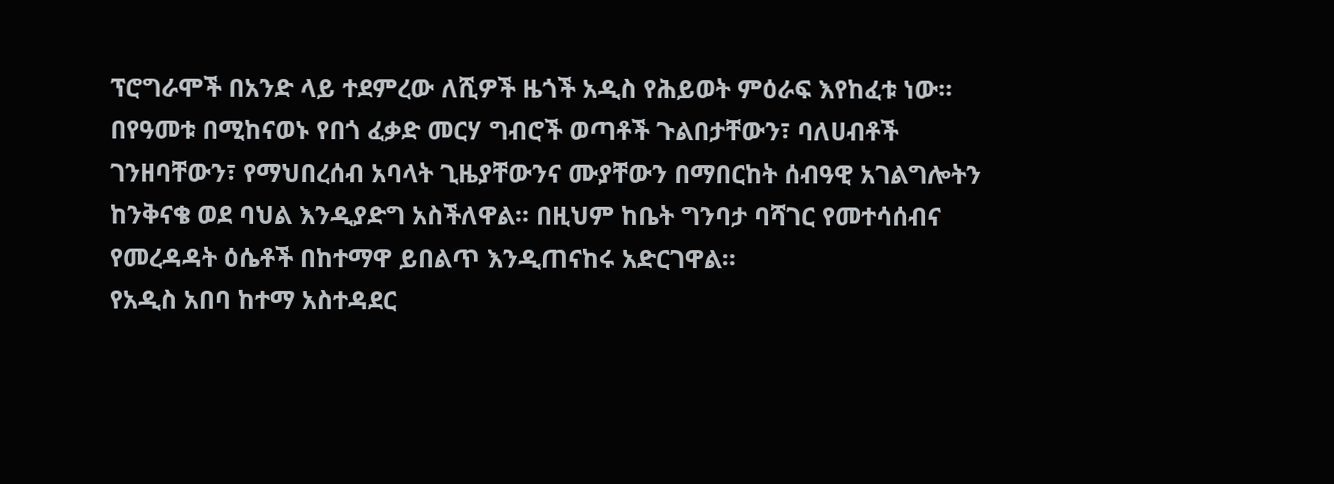ፕሮግራሞች በአንድ ላይ ተደምረው ለሺዎች ዜጎች አዲስ የሕይወት ምዕራፍ እየከፈቱ ነው።
በየዓመቱ በሚከናወኑ የበጎ ፈቃድ መርሃ ግብሮች ወጣቶች ጉልበታቸውን፣ ባለሀብቶች ገንዘባቸውን፣ የማህበረሰብ አባላት ጊዜያቸውንና ሙያቸውን በማበርከት ሰብዓዊ አገልግሎትን ከንቅናቄ ወደ ባህል እንዲያድግ አስችለዋል። በዚህም ከቤት ግንባታ ባሻገር የመተሳሰብና የመረዳዳት ዕሴቶች በከተማዋ ይበልጥ እንዲጠናከሩ አድርገዋል።
የአዲስ አበባ ከተማ አስተዳደር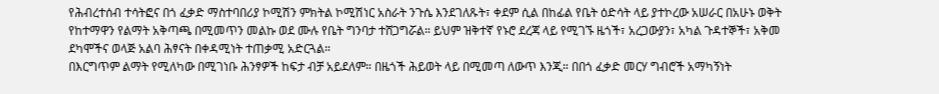የሕብረተሰብ ተሳትፎና በጎ ፈቃድ ማስተባበሪያ ኮሚሽን ምክትል ኮሚሽነር አስራት ንጉሴ እንደገለጹት፣ ቀደም ሲል በከፊል የቤት ዕድሳት ላይ ያተኮረው አሠራር በአሁኑ ወቅት የከተማዋን የልማት አቅጣጫ በሚመጥን መልኩ ወደ ሙሉ የቤት ግንባታ ተሸጋግሯል። ይህም ዝቅተኛ የኑሮ ደረጃ ላይ የሚገኙ ዜጎች፣ አረጋውያን፣ አካል ጉዳተኞች፣ አቅመ ደካሞችና ወላጅ አልባ ሕፃናት በቀዳሚነት ተጠቃሚ አድርጓል።
በእርግጥም ልማት የሚለካው በሚገነቡ ሕንፃዎች ከፍታ ብቻ አይደለም። በዜጎች ሕይወት ላይ በሚመጣ ለውጥ እንጂ። በበጎ ፈቃድ መርሃ ግብሮች አማካኝነት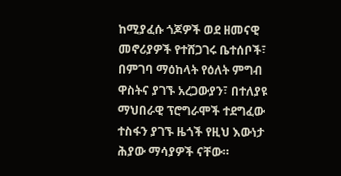ከሚያፈሱ ጎጆዎች ወደ ዘመናዊ መኖሪያዎች የተሸጋገሩ ቤተሰቦች፣ በምገባ ማዕከላት የዕለት ምግብ ዋስትና ያገኙ አረጋውያን፣ በተለያዩ ማህበራዊ ፕሮግራሞች ተደግፈው ተስፋን ያገኙ ዜጎች የዚህ እውነታ ሕያው ማሳያዎች ናቸው።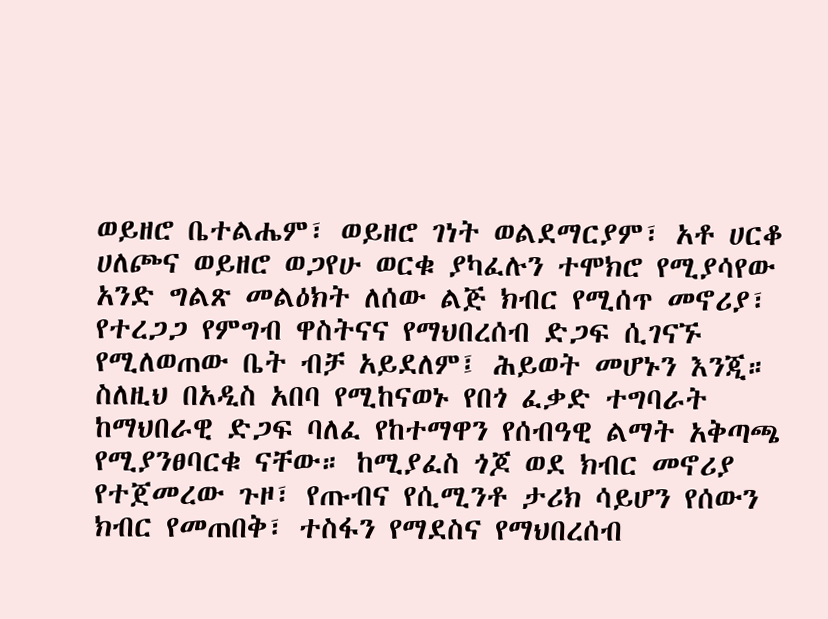ወይዘሮ ቤተልሔም፣ ወይዘሮ ገነት ወልደማርያም፣ አቶ ሀርቆ ሀለጮና ወይዘሮ ወጋየሁ ወርቁ ያካፈሉን ተሞክሮ የሚያሳየው አንድ ግልጽ መልዕክት ለሰው ልጅ ክብር የሚሰጥ መኖሪያ፣ የተረጋጋ የምግብ ዋስትናና የማህበረሰብ ድጋፍ ሲገናኙ የሚለወጠው ቤት ብቻ አይደለም፤ ሕይወት መሆኑን እንጂ።
ስለዚህ በአዲስ አበባ የሚከናወኑ የበጎ ፈቃድ ተግባራት ከማህበራዊ ድጋፍ ባለፈ የከተማዋን የሰብዓዊ ልማት አቅጣጫ የሚያንፀባርቁ ናቸው። ከሚያፈስ ጎጆ ወደ ክብር መኖሪያ የተጀመረው ጉዞ፣ የጡብና የሲሚንቶ ታሪክ ሳይሆን የሰውን ክብር የመጠበቅ፣ ተስፋን የማደስና የማህበረሰብ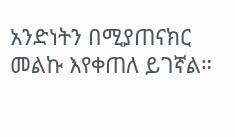አንድነትን በሚያጠናክር መልኩ እየቀጠለ ይገኛል።